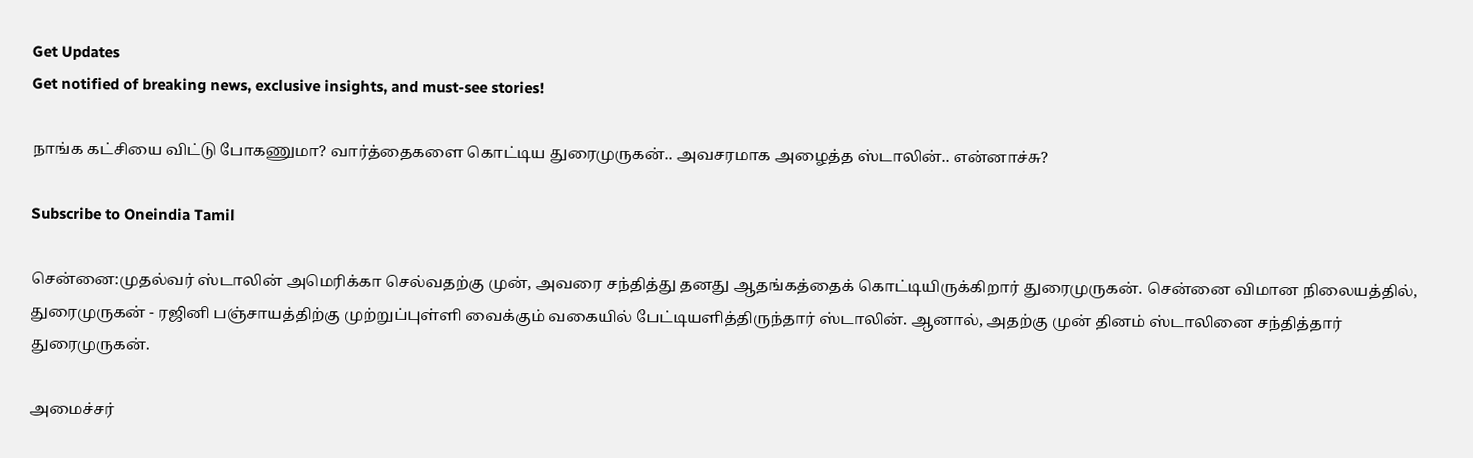Get Updates
Get notified of breaking news, exclusive insights, and must-see stories!

நாங்க கட்சியை விட்டு போகணுமா? வார்த்தைகளை கொட்டிய துரைமுருகன்.. அவசரமாக அழைத்த ஸ்டாலின்.. என்னாச்சு?

Subscribe to Oneindia Tamil

சென்னை:முதல்வர் ஸ்டாலின் அமெரிக்கா செல்வதற்கு முன், அவரை சந்தித்து தனது ஆதங்கத்தைக் கொட்டியிருக்கிறார் துரைமுருகன். சென்னை விமான நிலையத்தில், துரைமுருகன் - ரஜினி பஞ்சாயத்திற்கு முற்றுப்புள்ளி வைக்கும் வகையில் பேட்டியளித்திருந்தார் ஸ்டாலின். ஆனால், அதற்கு முன் தினம் ஸ்டாலினை சந்தித்தார் துரைமுருகன்.

அமைச்சர்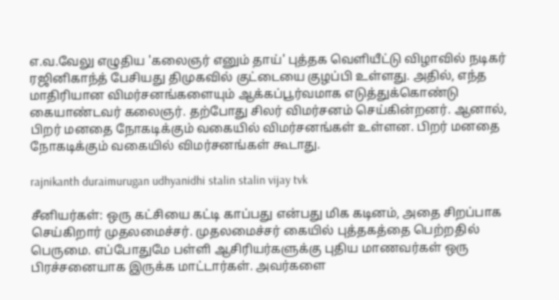எ.வ.வேலு எழுதிய 'கலைஞர் எனும் தாய்' புத்தக வெளியீட்டு விழாவில் நடிகர் ரஜினிகாந்த் பேசியது திமுகவில் குட்டையை குழப்பி உள்ளது. அதில், எந்த மாதிரியான விமர்சனங்களையும் ஆக்கப்பூர்வமாக எடுத்துக்கொண்டு கையாண்டவர் கலைஞர். தற்போது சிலர் விமர்சனம் செய்கின்றனர். ஆனால், பிறர் மனதை நோகடிக்கும் வகையில் விமர்சனங்கள் உள்ளன. பிறர் மனதை நோகடிக்கும் வகையில் விமர்சனங்கள் கூடாது.

rajnikanth duraimurugan udhyanidhi stalin stalin vijay tvk

சீனியர்கள்: ஒரு கட்சியை கட்டி காப்பது என்பது மிக கடினம், அதை சிறப்பாக செய்கிறார் முதலமைச்சர். முதலமைச்சர் கையில் புத்தகத்தை பெற்றதில் பெருமை. எப்போதுமே பள்ளி ஆசிரியர்களுக்கு புதிய மாணவர்கள் ஒரு பிரச்சனையாக இருக்க மாட்டார்கள். அவர்களை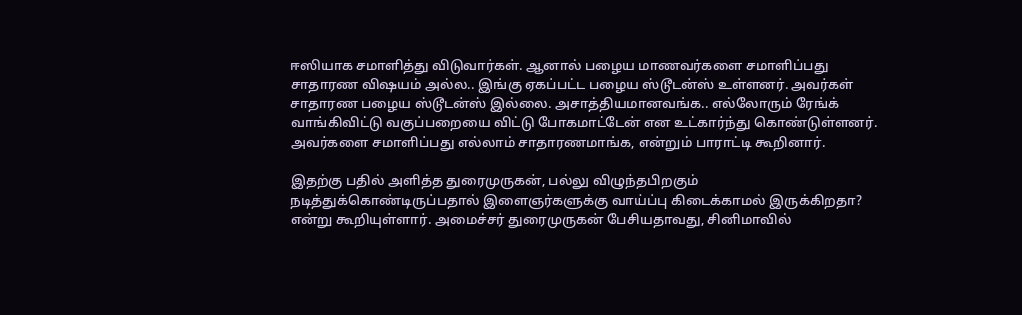ஈஸியாக சமாளித்து விடுவார்கள். ஆனால் பழைய மாணவர்களை சமாளிப்பது சாதாரண விஷயம் அல்ல.. இங்கு ஏகப்பட்ட பழைய ஸ்டூடன்ஸ் உள்ளனர். அவர்கள் சாதாரண பழைய ஸ்டூடன்ஸ் இல்லை. அசாத்தியமானவங்க.. எல்லோரும் ரேங்க் வாங்கிவிட்டு வகுப்பறையை விட்டு போகமாட்டேன் என உட்கார்ந்து கொண்டுள்ளனர். அவர்களை சமாளிப்பது எல்லாம் சாதாரணமாங்க, என்றும் பாராட்டி கூறினார்.

இதற்கு பதில் அளித்த துரைமுருகன், பல்லு விழுந்தபிறகும் நடித்துக்கொண்டிருப்பதால் இளைஞர்களுக்கு வாய்ப்பு கிடைக்காமல் இருக்கிறதா? என்று கூறியுள்ளார். அமைச்சர் துரைமுருகன் பேசியதாவது, சினிமாவில்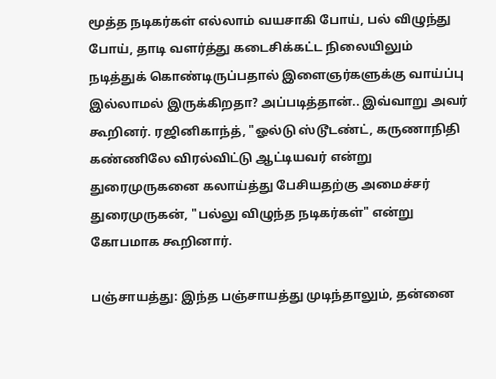மூத்த நடிகர்கள் எல்லாம் வயசாகி போய், பல் விழுந்து போய், தாடி வளர்த்து கடைசிக்கட்ட நிலையிலும் நடித்துக் கொண்டிருப்பதால் இளைஞர்களுக்கு வாய்ப்பு இல்லாமல் இருக்கிறதா? அப்படித்தான்.. இவ்வாறு அவர் கூறினர். ரஜினிகாந்த், "ஓல்டு ஸ்டூடண்ட், கருணாநிதி கண்ணிலே விரல்விட்டு ஆட்டியவர் என்று துரைமுருகனை கலாய்த்து பேசியதற்கு அமைச்சர் துரைமுருகன், "பல்லு விழுந்த நடிகர்கள்" என்று கோபமாக கூறினார்.

பஞ்சாயத்து: இந்த பஞ்சாயத்து முடிந்தாலும், தன்னை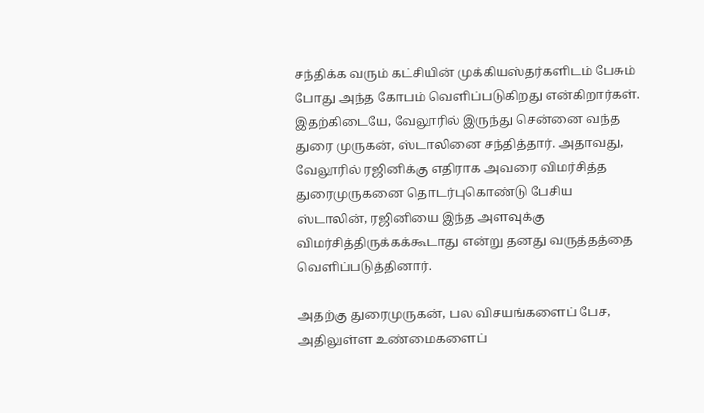சந்திக்க வரும் கட்சியின் முக்கியஸ்தர்களிடம் பேசும் போது அந்த கோபம் வெளிப்படுகிறது என்கிறார்கள். இதற்கிடையே, வேலூரில் இருந்து சென்னை வந்த துரை முருகன், ஸ்டாலினை சந்தித்தார். அதாவது, வேலூரில் ரஜினிக்கு எதிராக அவரை விமர்சித்த துரைமுருகனை தொடர்புகொண்டு பேசிய ஸ்டாலின், ரஜினியை இந்த அளவுக்கு விமர்சித்திருக்கக்கூடாது என்று தனது வருத்தத்தை வெளிப்படுத்தினார்.

அதற்கு துரைமுருகன், பல விசயங்களைப் பேச, அதிலுள்ள உண்மைகளைப்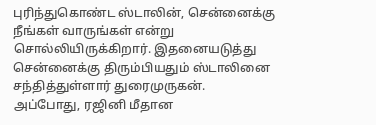புரிந்துகொண்ட ஸ்டாலின், சென்னைக்கு நீங்கள் வாருங்கள் என்று சொல்லியிருக்கிறார். இதனையடுத்து சென்னைக்கு திரும்பியதும் ஸ்டாலினை சந்தித்துள்ளார் துரைமுருகன். அப்போது, ரஜினி மீதான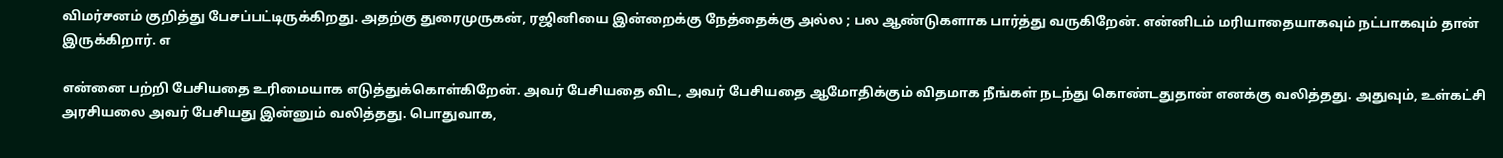விமர்சனம் குறித்து பேசப்பட்டிருக்கிறது. அதற்கு துரைமுருகன், ரஜினியை இன்றைக்கு நேத்தைக்கு அல்ல ; பல ஆண்டுகளாக பார்த்து வருகிறேன். என்னிடம் மரியாதையாகவும் நட்பாகவும் தான் இருக்கிறார். எ

என்னை பற்றி பேசியதை உரிமையாக எடுத்துக்கொள்கிறேன். அவர் பேசியதை விட, அவர் பேசியதை ஆமோதிக்கும் விதமாக நீங்கள் நடந்து கொண்டதுதான் எனக்கு வலித்தது. அதுவும், உள்கட்சி அரசியலை அவர் பேசியது இன்னும் வலித்தது. பொதுவாக,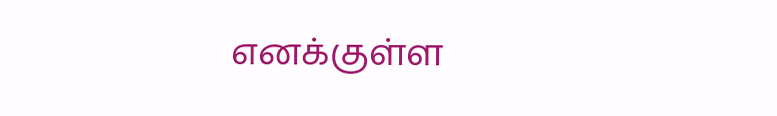எனக்குள்ள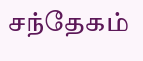சந்தேகம்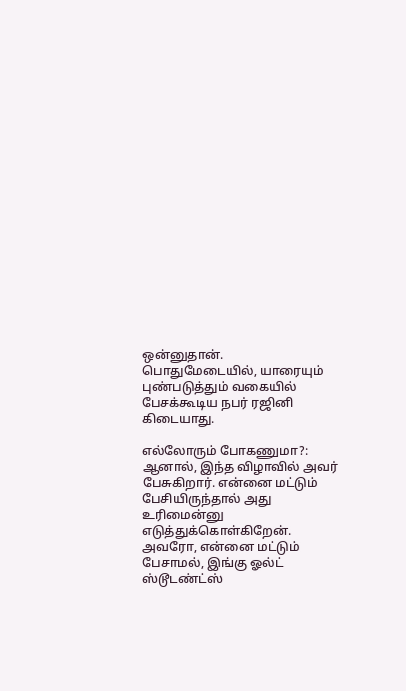ஒன்னுதான். பொதுமேடையில், யாரையும் புண்படுத்தும் வகையில் பேசக்கூடிய நபர் ரஜினி கிடையாது.

எல்லோரும் போகணுமா?: ஆனால், இந்த விழாவில் அவர் பேசுகிறார். என்னை மட்டும் பேசியிருந்தால் அது உரிமைன்னு எடுத்துக்கொள்கிறேன். அவரோ, என்னை மட்டும் பேசாமல், இங்கு ஓல்ட் ஸ்டூடண்ட்ஸ்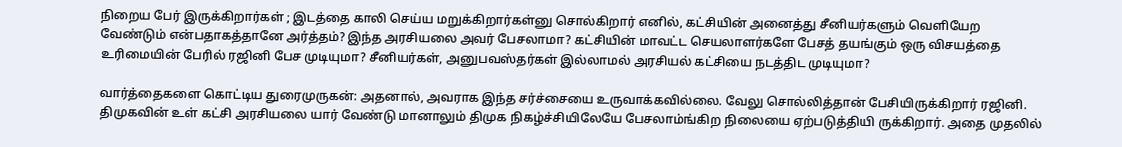நிறைய பேர் இருக்கிறார்கள் ; இடத்தை காலி செய்ய மறுக்கிறார்கள்னு சொல்கிறார் எனில், கட்சியின் அனைத்து சீனியர்களும் வெளியேற வேண்டும் என்பதாகத்தானே அர்த்தம்? இந்த அரசியலை அவர் பேசலாமா? கட்சியின் மாவட்ட செயலாளர்களே பேசத் தயங்கும் ஒரு விசயத்தை உரிமையின் பேரில் ரஜினி பேச முடியுமா? சீனியர்கள், அனுபவஸ்தர்கள் இல்லாமல் அரசியல் கட்சியை நடத்திட முடியுமா?

வார்த்தைகளை கொட்டிய துரைமுருகன்: அதனால், அவராக இந்த சர்ச்சையை உருவாக்கவில்லை. வேலு சொல்லித்தான் பேசியிருக்கிறார் ரஜினி. திமுகவின் உள் கட்சி அரசியலை யார் வேண்டு மானாலும் திமுக நிகழ்ச்சியிலேயே பேசலாம்ங்கிற நிலையை ஏற்படுத்தியி ருக்கிறார். அதை முதலில்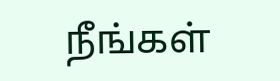நீங்கள்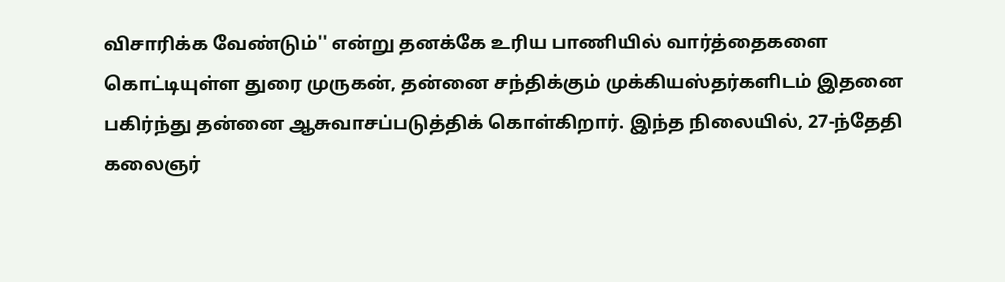விசாரிக்க வேண்டும்'' என்று தனக்கே உரிய பாணியில் வார்த்தைகளை கொட்டியுள்ள துரை முருகன், தன்னை சந்திக்கும் முக்கியஸ்தர்களிடம் இதனை பகிர்ந்து தன்னை ஆசுவாசப்படுத்திக் கொள்கிறார். இந்த நிலையில், 27-ந்தேதி கலைஞர்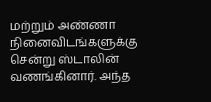மற்றும் அண்ணா நினைவிடங்களுக்கு சென்று ஸ்டாலின் வணங்கினார். அந்த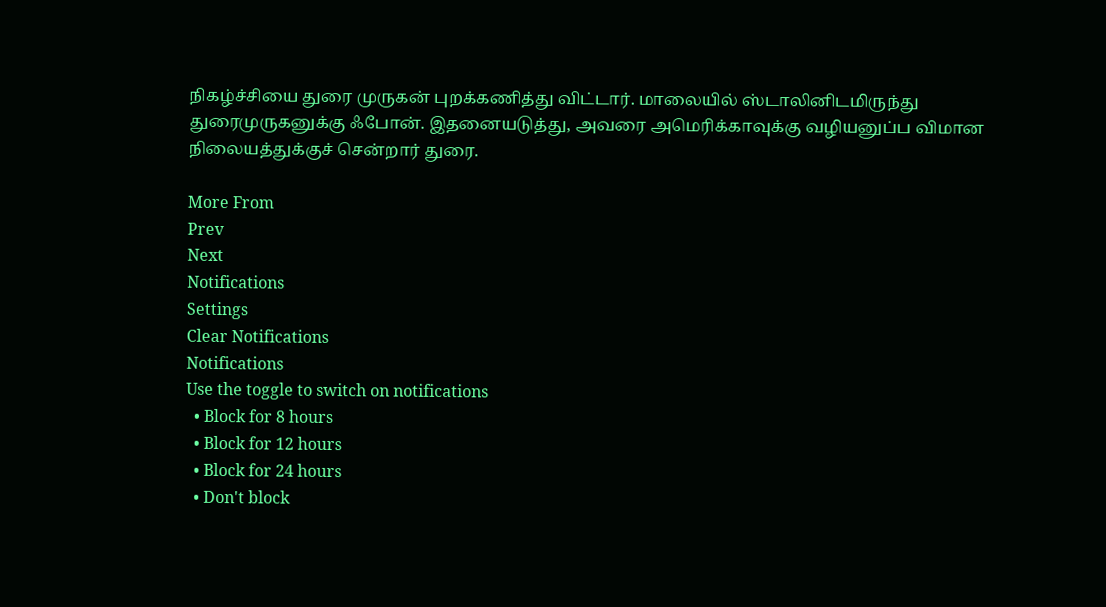நிகழ்ச்சியை துரை முருகன் புறக்கணித்து விட்டார். மாலையில் ஸ்டாலினிடமிருந்து துரைமுருகனுக்கு ஃபோன். இதனையடுத்து, அவரை அமெரிக்காவுக்கு வழியனுப்ப விமான நிலையத்துக்குச் சென்றார் துரை.

More From
Prev
Next
Notifications
Settings
Clear Notifications
Notifications
Use the toggle to switch on notifications
  • Block for 8 hours
  • Block for 12 hours
  • Block for 24 hours
  • Don't block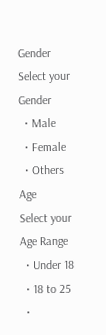Gender
Select your Gender
  • Male
  • Female
  • Others
Age
Select your Age Range
  • Under 18
  • 18 to 25
  •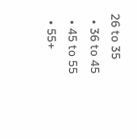26 to 35
  • 36 to 45
  • 45 to 55
  • 55+